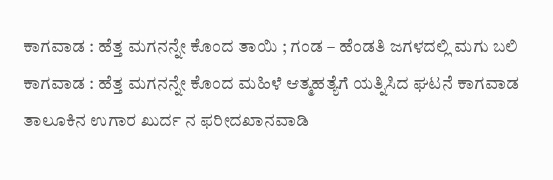ಕಾಗವಾಡ : ಹೆತ್ತ ಮಗನನ್ನೇ ಕೊಂದ ತಾಯಿ ; ಗಂಡ – ಹೆಂಡತಿ ಜಗಳದಲ್ಲಿ ಮಗು ಬಲಿ
ಕಾಗವಾಡ : ಹೆತ್ತ ಮಗನನ್ನೇ ಕೊಂದ ಮಹಿಳೆ ಆತ್ಮಹತ್ಯೆಗೆ ಯತ್ನಿಸಿದ ಘಟನೆ ಕಾಗವಾಡ ತಾಲೂಕಿನ ಉಗಾರ ಖುರ್ದ ನ ಫರೀದಖಾನವಾಡಿ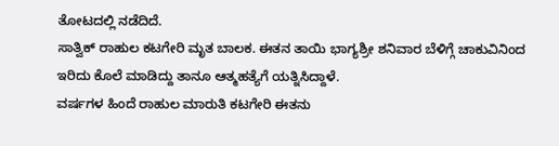ತೋಟದಲ್ಲಿ ನಡೆದಿದೆ.
ಸಾತ್ವಿಕ್ ರಾಹುಲ ಕಟಗೇರಿ ಮೃತ ಬಾಲಕ. ಈತನ ತಾಯಿ ಭಾಗ್ಯಶ್ರೀ ಶನಿವಾರ ಬೆಳಿಗ್ಗೆ ಚಾಕುವಿನಿಂದ ಇರಿದು ಕೊಲೆ ಮಾಡಿದ್ದು ತಾನೂ ಆತ್ಮಹತ್ಯೆಗೆ ಯತ್ನಿಸಿದ್ದಾಳೆ.
ವರ್ಷಗಳ ಹಿಂದೆ ರಾಹುಲ ಮಾರುತಿ ಕಟಗೇರಿ ಈತನು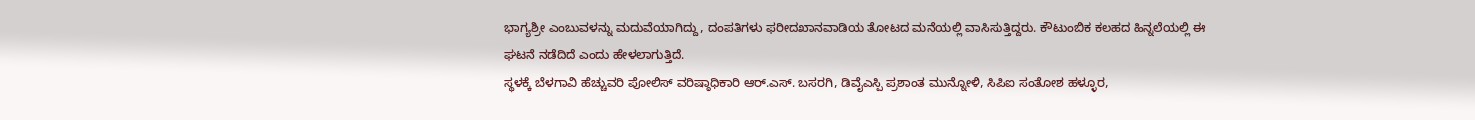ಭಾಗ್ಯಶ್ರೀ ಎಂಬುವಳನ್ನು ಮದುವೆಯಾಗಿದ್ದು, ದಂಪತಿಗಳು ಫರೀದಖಾನವಾಡಿಯ ತೋಟದ ಮನೆಯಲ್ಲಿ ವಾಸಿಸುತ್ತಿದ್ದರು. ಕೌಟುಂಬಿಕ ಕಲಹದ ಹಿನ್ನಲೆಯಲ್ಲಿ ಈ ಘಟನೆ ನಡೆದಿದೆ ಎಂದು ಹೇಳಲಾಗುತ್ತಿದೆ.
ಸ್ಥಳಕ್ಕೆ ಬೆಳಗಾವಿ ಹೆಚ್ಚುವರಿ ಪೋಲಿಸ್ ವರಿಷ್ಠಾಧಿಕಾರಿ ಆರ್.ಎಸ್. ಬಸರಗಿ, ಡಿವೈಎಸ್ಪಿ ಪ್ರಶಾಂತ ಮುನ್ನೋಳಿ, ಸಿಪಿಐ ಸಂತೋಶ ಹಳ್ಳೂರ,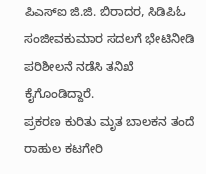ಪಿಎಸ್ಐ ಜಿ.ಜಿ. ಬಿರಾದರ, ಸಿಡಿಪಿಓ ಸಂಜೀವಕುಮಾರ ಸದಲಗೆ ಭೇಟಿನೀಡಿ ಪರಿಶೀಲನೆ ನಡೆಸಿ ತನಿಖೆ ಕೈಗೊಂಡಿದ್ದಾರೆ.
ಪ್ರಕರಣ ಕುರಿತು ಮೃತ ಬಾಲಕನ ತಂದೆ ರಾಹುಲ ಕಟಗೇರಿ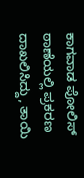ಕಾಗವಾಡ ಪೋಲಿಸ್ ಠಾಣೆಯಲ್ಲಿ ಪ್ರಕರಣ ದಾಖಲಿಸಿದ್ದು, ತಾಯಿ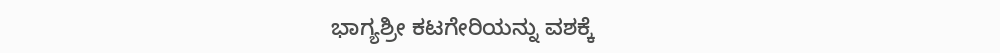ಭಾಗ್ಯಶ್ರೀ ಕಟಗೇರಿಯನ್ನು ವಶಕ್ಕೆ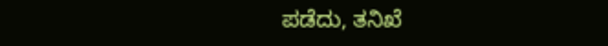ಪಡೆದು, ತನಿಖೆ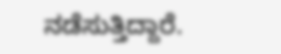ನಡೆಸುತ್ತಿದ್ದಾರೆ.